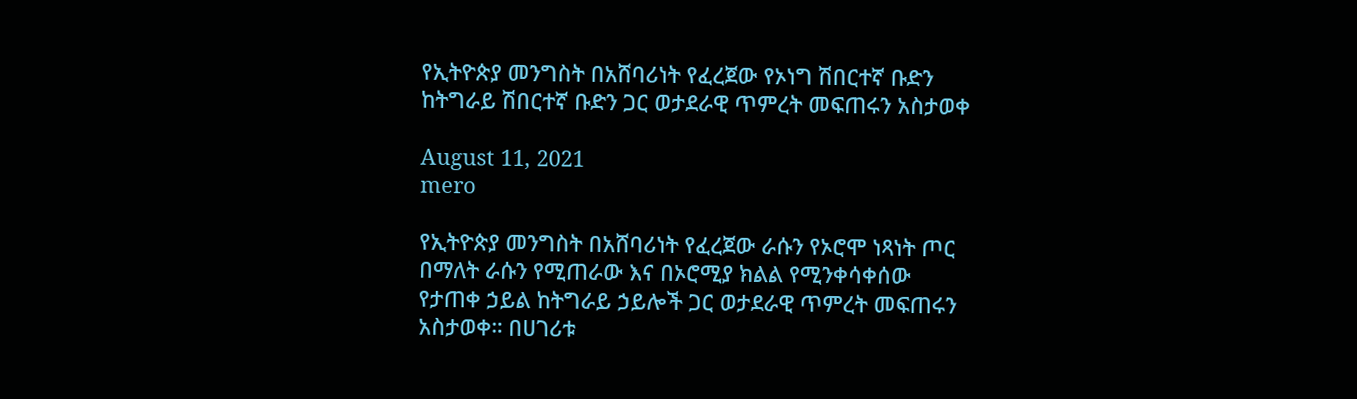የኢትዮጵያ መንግስት በአሸባሪነት የፈረጀው የኦነግ ሽበርተኛ ቡድን ከትግራይ ሽበርተኛ ቡድን ጋር ወታደራዊ ጥምረት መፍጠሩን አስታወቀ

August 11, 2021
mero

የኢትዮጵያ መንግስት በአሸባሪነት የፈረጀው ራሱን የኦሮሞ ነጻነት ጦር በማለት ራሱን የሚጠራው እና በኦሮሚያ ክልል የሚንቀሳቀሰው የታጠቀ ኃይል ከትግራይ ኃይሎች ጋር ወታደራዊ ጥምረት መፍጠሩን አስታወቀ። በሀገሪቱ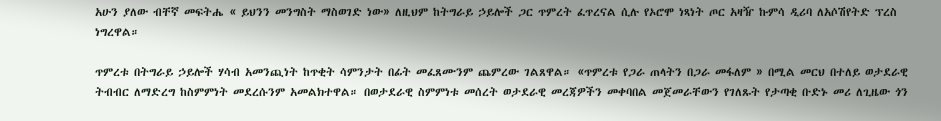አሁን ያለው ብቸኛ መፍትሔ « ይህንን መንግስት ማስወገድ ነው» ለዚህም ከትግራይ ኃይሎች ጋር ጥምረት ፈጥረናል ሲሉ የኦሮሞ ነጻነት ጦር አዛዥ ኩምሳ ዲሪባ ለአሶሽየትድ ፕረስ ነግረዋል።

ጥምረቱ በትግራይ ኃይሎች ሃሳብ አመንጪነት ከጥቂት ሳምንታት በፊት መፈጸሙንም ጨምረው ገልጸዋል። «ጥምረቱ የጋራ ጠላትን በጋራ መፋለም » በሚል መርህ በተለይ ወታደራዊ ትብብር ለማድረግ ከስምምነት መደረሱንም አመልክተዋል። በወታደራዊ ስምምነቱ መሰረት ወታደራዊ መረጃዎችን መቀባበል መጀመራቸውን የገለጹት የታጣቂ ቡድኑ መሪ ለጊዜው ጎን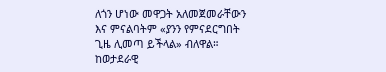ለጎን ሆነው መዋጋት አለመጀመራቸውን እና ምናልባትም «ያንን የምናደርግበት ጊዜ ሊመጣ ይችላል» ብለዋል።
ከወታደራዊ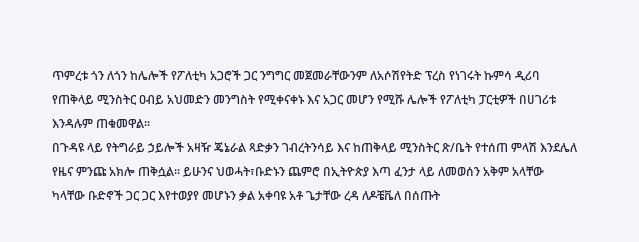ጥምረቱ ጎን ለጎን ከሌሎች የፖለቲካ አጋሮች ጋር ንግግር መጀመራቸውንም ለአሶሽየትድ ፕረስ የነገሩት ኩምሳ ዲሪባ የጠቅላይ ሚንስትር ዐብይ አህመድን መንግስት የሚቀናቀኑ እና አጋር መሆን የሚሹ ሌሎች የፖለቲካ ፓርቲዎች በሀገሪቱ እንዳሉም ጠቁመዋል።
በጉዳዩ ላይ የትግራይ ኃይሎች አዛዥ ጄኔራል ጻድቃን ገብረትንሳይ እና ከጠቅላይ ሚንስትር ጽ/ቤት የተሰጠ ምላሽ እንደሌለ የዜና ምንጩ አክሎ ጠቅሷል። ይሁንና ህወሓት፣ቡድኑን ጨምሮ በኢትዮጵያ እጣ ፈንታ ላይ ለመወሰን አቅም አላቸው ካላቸው ቡድኖች ጋር ጋር እየተወያየ መሆኑን ቃል አቀባዩ አቶ ጌታቸው ረዳ ለዶቼቬለ በሰጡት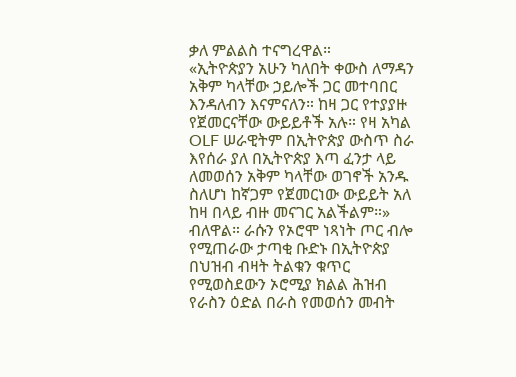ቃለ ምልልስ ተናግረዋል።
«ኢትዮጵያን አሁን ካለበት ቀውስ ለማዳን አቅም ካላቸው ኃይሎች ጋር መተባበር እንዳለብን እናምናለን። ከዛ ጋር የተያያዙ የጀመርናቸው ውይይቶች አሉ። የዛ አካል OLF ሠራዊትም በኢትዮጵያ ውስጥ ስራ እየሰራ ያለ በኢትዮጵያ እጣ ፈንታ ላይ ለመወሰን አቅም ካላቸው ወገኖች አንዱ ስለሆነ ከኛጋም የጀመርነው ውይይት አለ ከዛ በላይ ብዙ መናገር አልችልም።» ብለዋል። ራሱን የኦሮሞ ነጻነት ጦር ብሎ የሚጠራው ታጣቂ ቡድኑ በኢትዮጵያ በህዝብ ብዛት ትልቁን ቁጥር የሚወስደውን ኦሮሚያ ክልል ሕዝብ የራስን ዕድል በራስ የመወሰን መብት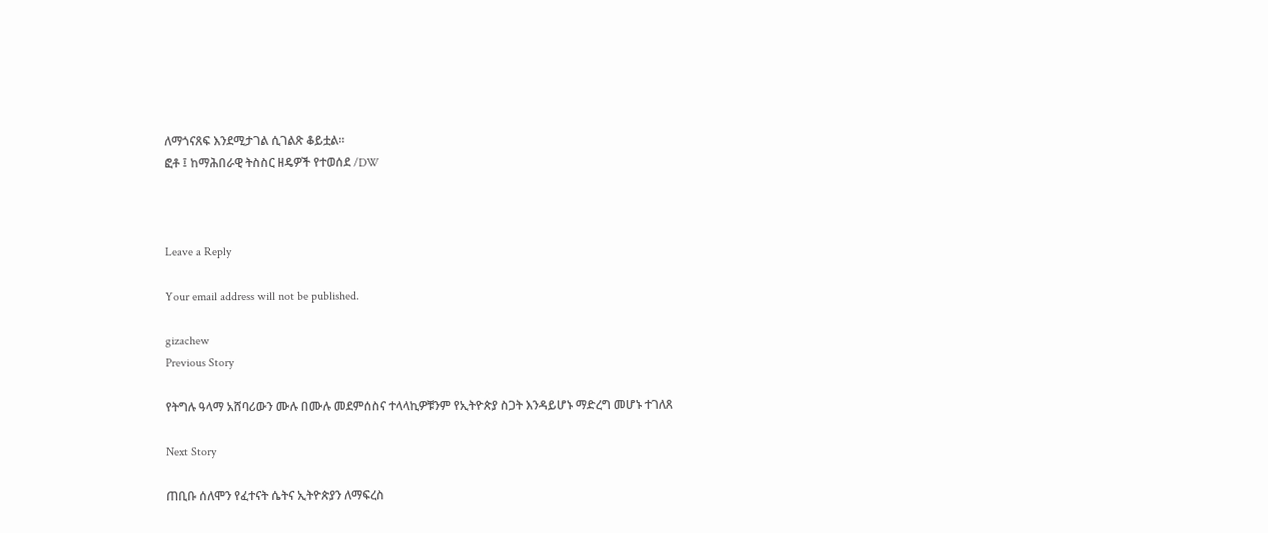ለማጎናጸፍ እንደሚታገል ሲገልጽ ቆይቷል።
ፎቶ ፤ ከማሕበራዊ ትስስር ዘዴዎች የተወሰደ /DW



Leave a Reply

Your email address will not be published.

gizachew
Previous Story

የትግሉ ዓላማ አሸባሪውን ሙሉ በሙሉ መደምሰስና ተላላኪዎቹንም የኢትዮጵያ ስጋት እንዳይሆኑ ማድረግ መሆኑ ተገለጸ

Next Story

ጠቢቡ ሰለሞን የፈተናት ሴትና ኢትዮጵያን ለማፍረስ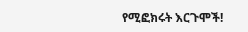የሚፎክሩት እርጉሞች!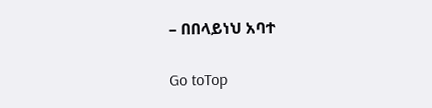– በበላይነህ አባተ

Go toTop